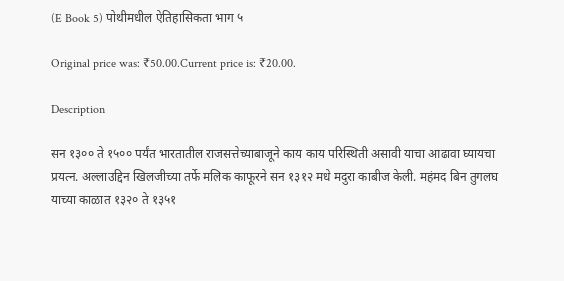(E Book 5) पोथीमधील ऐतिहासिकता भाग ५

Original price was: ₹50.00.Current price is: ₹20.00.

Description

सन १३०० ते १५०० पर्यंत भारतातील राजसत्तेच्याबाजूने काय काय परिस्थिती असावी याचा आढावा घ्यायचा प्रयत्न. अल्लाउद्दिन खिलजीच्या तर्फे मलिक काफूरने सन १३१२ मधे मदुरा काबीज केली. महंमद बिन तुगलघ याच्या काळात १३२० ते १३५१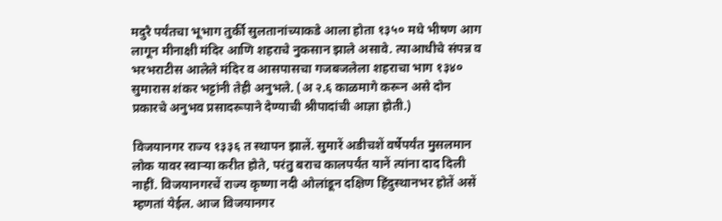मदुरै पर्यंतचा भूभाग तुर्की सुलतानांच्याकडे आला होता १३५० मधे भीषण आग लागून मीनाक्षी मंदिर आणि शहराचे नुकसान झाले असावे. त्याआधीचे संपन्न व भरभराटीस आलेले मंदिर व आसपासचा गजबजलेला शहराचा भाग १३४० सुमारास शंकर भट्टांनी तेही अनुभले. (अ २.६ काळमागे करून असे दोन प्रकारचे अनुभव प्रसादरूपाने देण्याची श्रीपादांची आज्ञा होती.)

विजयानगर राज्य १३३६ त स्थापन झालें. सुमारें अडीचशें वर्षेपर्यंत मुसलमान लोक यावर स्वाऱ्या करीत होते, परंतु बराच कालपर्यंत यानें त्यांना दाद दिली नाहीं. विजयानगरचें राज्य कृष्णा नदी ओलांडून दक्षिण हिंदुस्थानभर होतें असें म्हणतां येईल. आज विजयानगर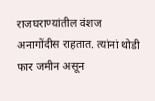राजघराण्यांतील वंशज अनागोंदीस राहतात. त्यांनां थोडी फार जमीन असून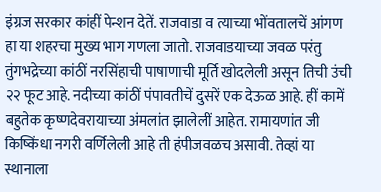इंग्रज सरकार कांहीं पेन्शन देतें. राजवाडा व त्याच्या भोंवतालचें आंगण हा या शहरचा मुख्य भाग गणला जातो. राजवाडयाच्या जवळ परंतु तुंगभद्रेच्या कांठीं नरसिंहाची पाषाणाची मूर्ति खोदलेली असून तिची उंची २२ फूट आहे. नदीच्या कांठीं पंपावतीचें दुसरें एक देऊळ आहे. हीं कामें बहुतेक कृष्णदेवरायाच्या अंमलांत झालेलीं आहेत. रामायणांत जी किष्किंधा नगरी वर्णिलेली आहे ती हंपीजवळच असावी. तेव्हां या स्थानाला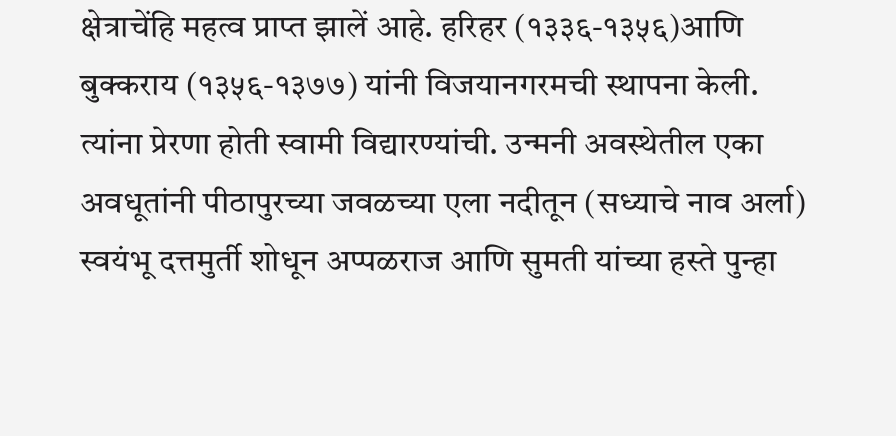क्षेत्राचेंहि महत्व प्राप्त झालें आहे. हरिहर (१३३६-१३५६)आणि बुक्कराय (१३५६-१३७७) यांनी विजयानगरमची स्थापना केली. त्यांना प्रेरणा होती स्वामी विद्यारण्यांची. उन्मनी अवस्थेतील एका अवधूतांनी पीठापुरच्या जवळच्या एला नदीतून (सध्याचे नाव अर्ला) स्वयंभू दत्तमुर्ती शोधून अप्पळराज आणि सुमती यांच्या हस्ते पुन्हा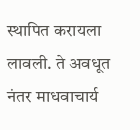स्थापित करायला लावली. ते अवधूत नंतर माधवाचार्य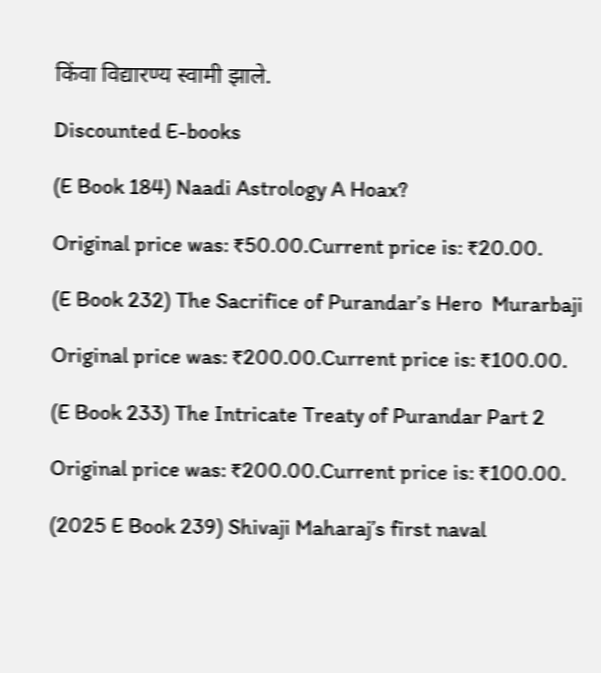किंवा विद्यारण्य स्वामी झाले.

Discounted E-books

(E Book 184) Naadi Astrology A Hoax?

Original price was: ₹50.00.Current price is: ₹20.00.

(E Book 232) The Sacrifice of Purandar’s Hero  Murarbaji

Original price was: ₹200.00.Current price is: ₹100.00.

(E Book 233) The Intricate Treaty of Purandar Part 2

Original price was: ₹200.00.Current price is: ₹100.00.

(2025 E Book 239) Shivaji Maharaj’s first naval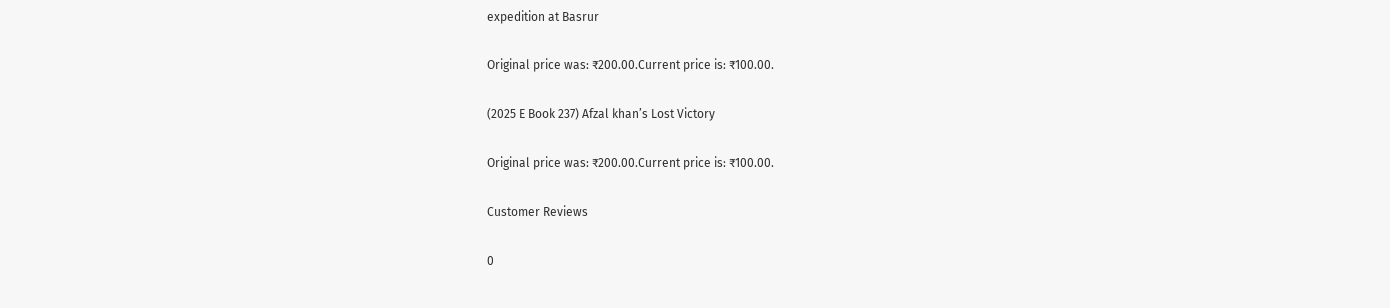expedition at Basrur

Original price was: ₹200.00.Current price is: ₹100.00.

(2025 E Book 237) Afzal khan’s Lost Victory

Original price was: ₹200.00.Current price is: ₹100.00.

Customer Reviews

0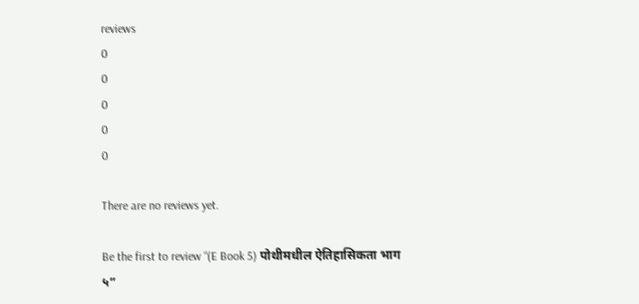reviews
0
0
0
0
0

There are no reviews yet.

Be the first to review “(E Book 5) पोथीमधील ऐतिहासिकता भाग ५”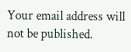Your email address will not be published.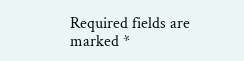Required fields are marked *